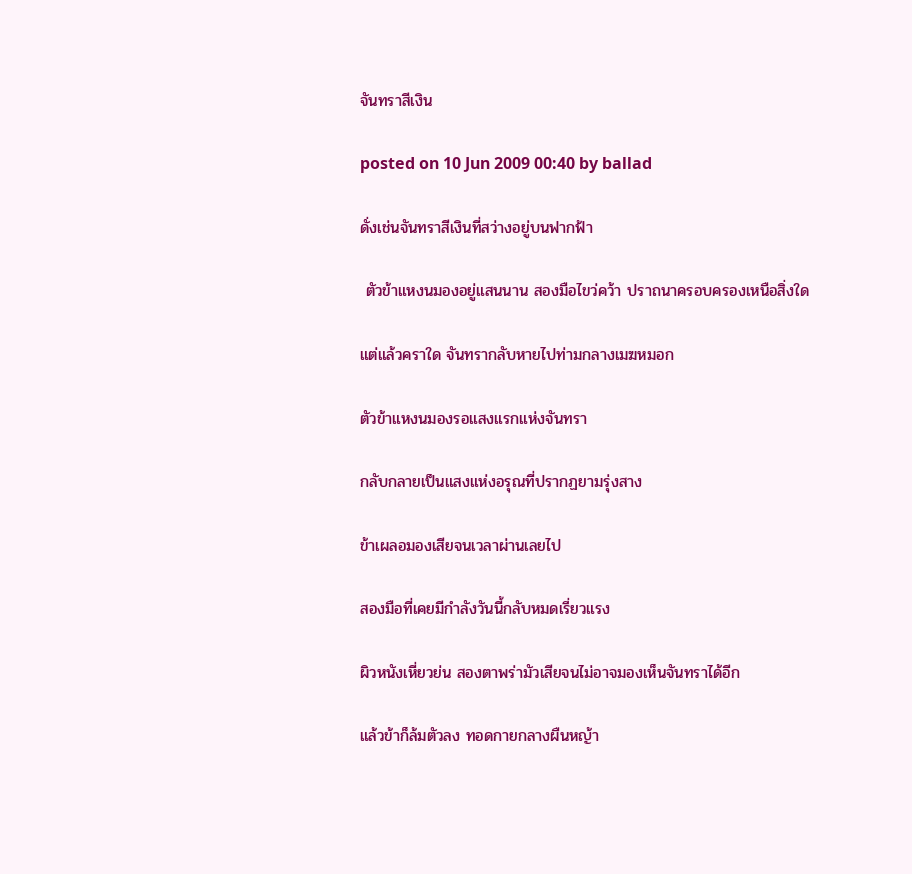จันทราสีเงิน

posted on 10 Jun 2009 00:40 by ballad

ดั่งเช่นจันทราสีเงินที่สว่างอยู่บนฟากฟ้า

 ตัวข้าแหงนมองอยู่แสนนาน สองมือไขว่คว้า ปราถนาครอบครองเหนือสิ่งใด

แต่แล้วคราใด จันทรากลับหายไปท่ามกลางเมฆหมอก

ตัวข้าแหงนมองรอแสงแรกแห่งจันทรา

กลับกลายเป็นแสงแห่งอรุณที่ปรากฏยามรุ่งสาง

ข้าเผลอมองเสียจนเวลาผ่านเลยไป

สองมือที่เคยมีกำลังวันนี้กลับหมดเรี่ยวแรง

ผิวหนังเหี่ยวย่น สองตาพร่ามัวเสียจนไม่อาจมองเห็นจันทราได้อีก

แล้วข้าก็ล้มตัวลง ทอดกายกลางผืนหญ้า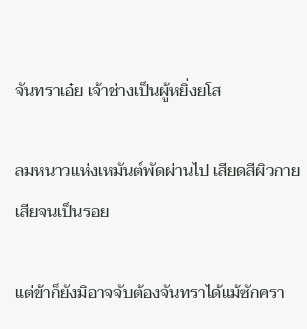จันทราเอ๋ย เจ้าช่างเป็นผู้หยิ่งยโส

ลมหนาวแห่งเหมันต์พัดผ่านไป เสียดสีผิวกายเสียจนเป็นรอย

แต่ข้าก็ยังมิอาจจับต้องจันทราได้แม้ซักครา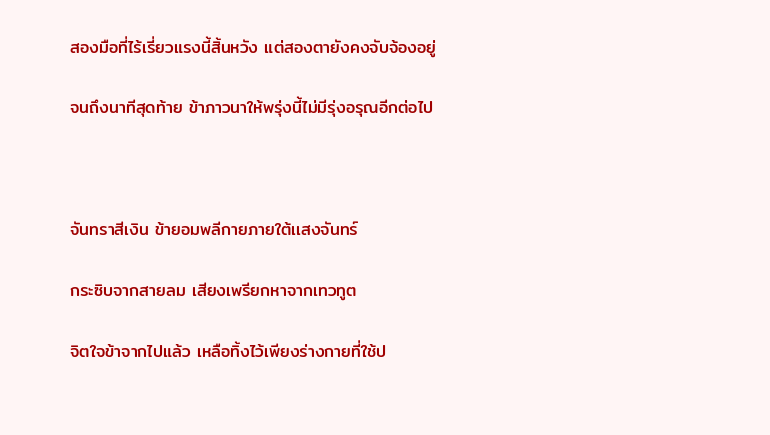สองมือที่ไร้เรี่ยวแรงนี้สิ้นหวัง แต่สองตายังคงจับจ้องอยู่

จนถึงนาทีสุดท้าย ข้าภาวนาให้พรุ่งนี้ไม่มีรุ่งอรุณอีกต่อไป



จันทราสีเงิน ข้ายอมพลีกายภายใต้เเสงจันทร์

กระซิบจากสายลม เสียงเพรียกหาจากเทวทูต

จิตใจข้าจากไปแล้ว เหลือทิ้งไว้เพียงร่างกายที่ใช้ป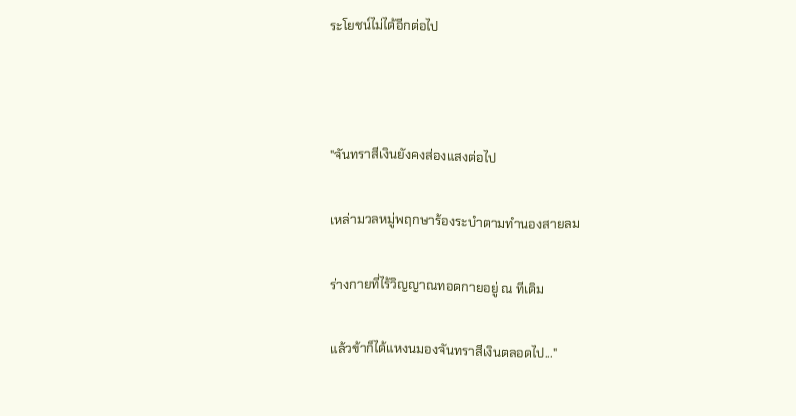ระโยชน์ไม่ได้อีกต่อไป



"จันทราสีเงินยังคงส่องแสงต่อไป

เหล่ามวลหมู่พฤกษาร้องระบำตามทำนองสายลม

ร่างกายที่ไร้วิญญาณทอดกายอยู่ ณ ทีเดิม

แล้วข้าก็ได้แหงนมองจันทราสีเงินตลอดไป..."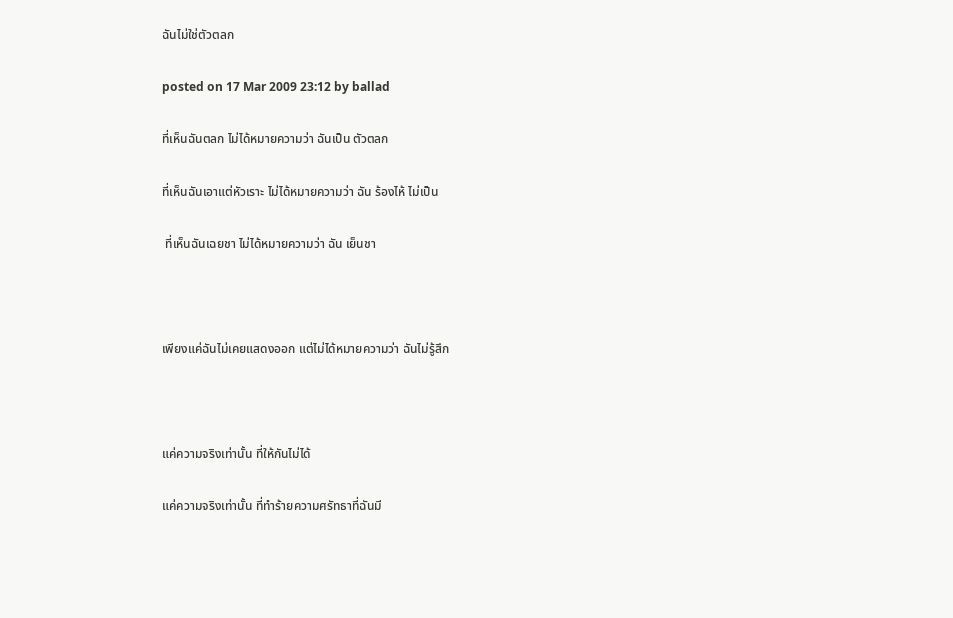ฉันไม่ใช่ตัวตลก

posted on 17 Mar 2009 23:12 by ballad

ที่เห็นฉันตลก ไม่ได้หมายความว่า ฉันเป็น ตัวตลก

ที่เห็นฉันเอาแต่หัวเราะ ไม่ได้หมายความว่า ฉัน ร้องไห้ ไม่เป็น

 ที่เห็นฉันเฉยชา ไม่ได้หมายความว่า ฉัน เย็นชา



เพียงแค่ฉันไม่เคยแสดงออก แต่ไม่ได้หมายความว่า ฉันไม่รู้สึก



แค่ความจริงเท่านั้น ที่ให้กันไม่ได้

แค่ความจริงเท่านั้น ที่ทำร้ายความศรัทธาที่ฉันมี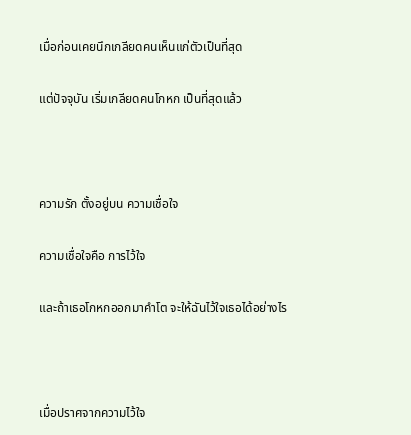เมื่อก่อนเคยนึกเกลียดคนเห็นแก่ตัวเป็นที่สุด

แต่ปัจจุบัน เริ่มเกลียดคนโกหก เป็นที่สุดแล้ว



ความรัก ตั้งอยู่บน ความเชื่อใจ

ความเชื่อใจคือ การไว้ใจ

และถ้าเธอโกหกออกมาคำโต จะให้ฉันไว้ใจเธอได้อย่างไร



เมื่อปราศจากความไว้ใจ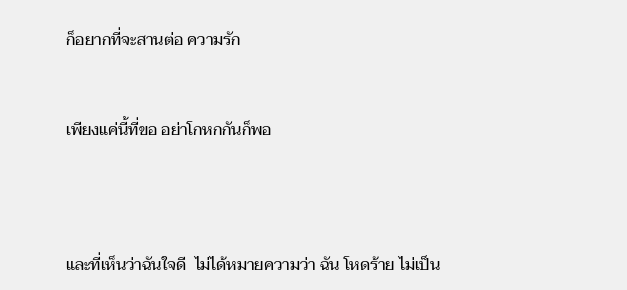ก็อยากที่จะสานต่อ ความรัก



เพียงแค่นี้ที่ขอ อย่าโกหกกันก็พอ





และที่เห็นว่าฉันใจดี  ไม่ได้หมายความว่า ฉัน โหดร้าย ไม่เป็น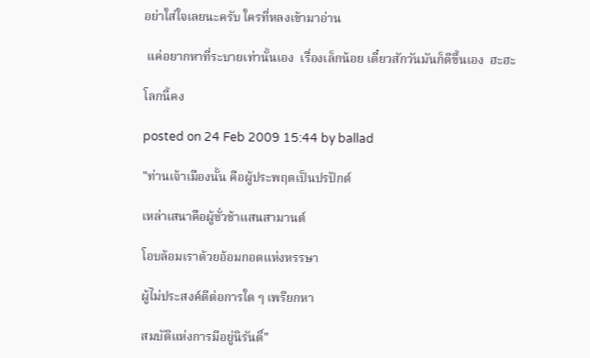อย่าใส่ใจเลยนะครับ ใครที่หลงเข้ามาอ่าน

 แค่อยากหาที่ระบายเท่านั้นเอง  เรื่องเล็กน้อย เดี๋ยวสักวันมันก็ดีขึ้นเอง  ฮะฮะ

โลกนี้คง

posted on 24 Feb 2009 15:44 by ballad

"ท่านเจ้าเมืองนั้น คือผู้ประพฤตเป็นปรปักต์

เหล่าเสนาคือผู้ชั่วช้าแสนสามานต์

โอบล้อมเราด้วยอ้อมกอดแห่งหรรษา

ผู้ไม่ประสงค์ดีต่อการใด ๆ เพรียกหา

สมบัติแห่งการมีอยู่นิรันดิ์"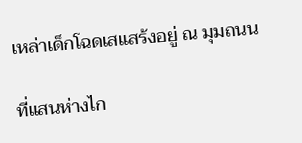เหล่าเด็กโฉดเสแสร้งอยู่ ณ มุมถนน

ที่แสนห่างไก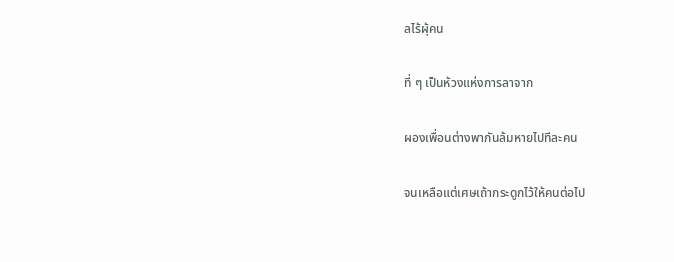ลไร้ผุ้คน

ที่ ๆ เป็นห้วงแห่งการลาจาก

ผองเพื่อนต่างพากันล้มหายไปทีละคน

จนเหลือแต่เศษเถ้ากระดูกไว้ให้คนต่อไป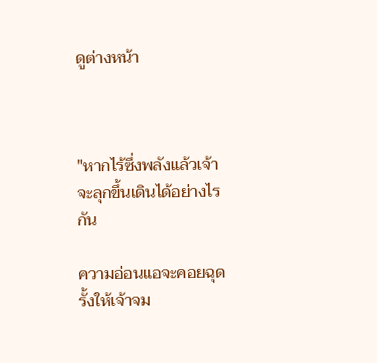ดูต่างหน้า



"หากไร้ซึ่งพลังแล้วเจ้าจะลุกขึ้นเดินได้อย่างไรกัน

ความอ่อนแอจะคอยฉุดรั้งให้เจ้าจม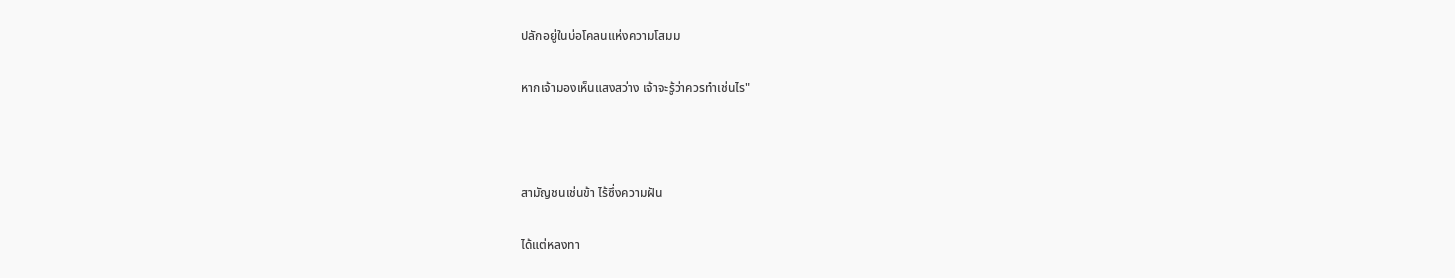ปลักอยู่ในบ่อโคลนแห่งความโสมม

หากเจ้ามองเห็นแสงสว่าง เจ้าจะรู้ว่าควรทำเช่นไร"



สามัญชนเช่นข้า ไร้ซึ่งความฝัน

ได้แต่หลงทา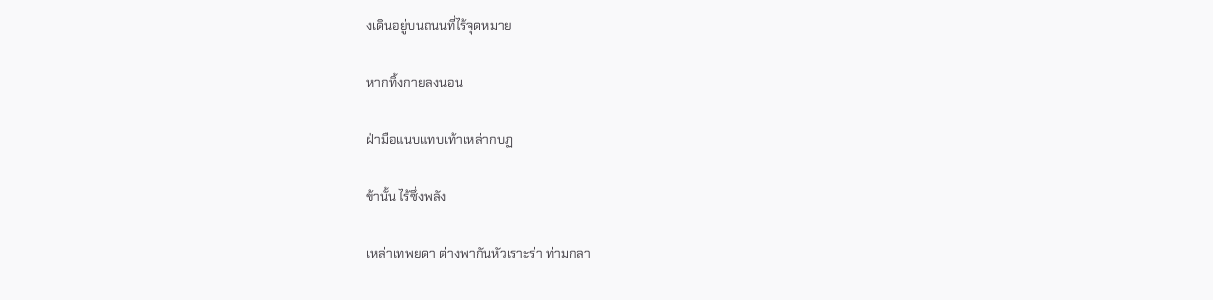งเดินอยู่บนถนนที่ไร้จุดหมาย

หากทิ้งกายลงนอน

ฝ่ามือแนบแทบเท้าเหล่ากบฏ

ข้านั้น ไร้ซึ่งพลัง

เหล่าเทพยดา ต่างพากันหัวเราะร่า ท่ามกลา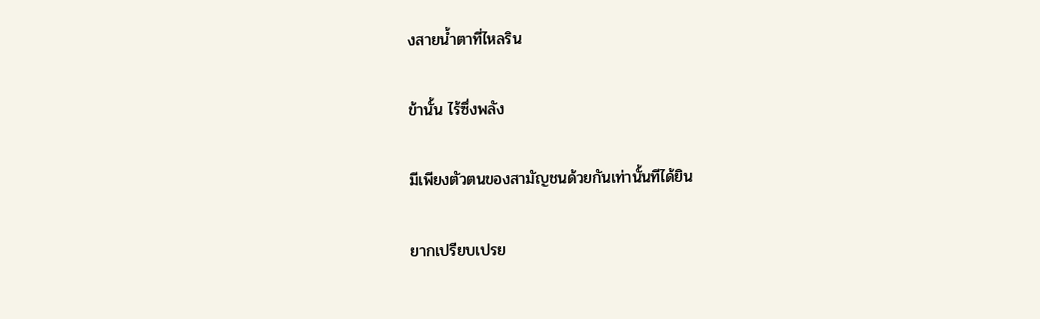งสายน้ำตาที่ไหลริน

ข้านั้น ไร้ซึ่งพลัง

มีเพียงตัวตนของสามัญชนด้วยกันเท่านั้นทีได้ยิน

ยากเปรียบเปรย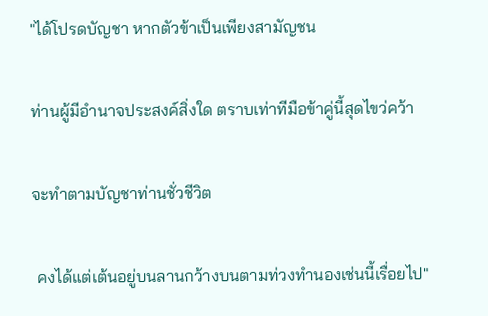"ได้โปรดบัญชา หากตัวข้าเป็นเพียงสามัญชน

ท่านผู้มีอำนาจประสงค์สิ่งใด ตราบเท่าทีมือข้าคู่นี้สุดไขว่คว้า

จะทำตามบัญชาท่านชั่วชีวิต

 คงได้แต่เต้นอยู่บนลานกว้างบนตามท่วงทำนองเช่นนี้เรื่อยไป"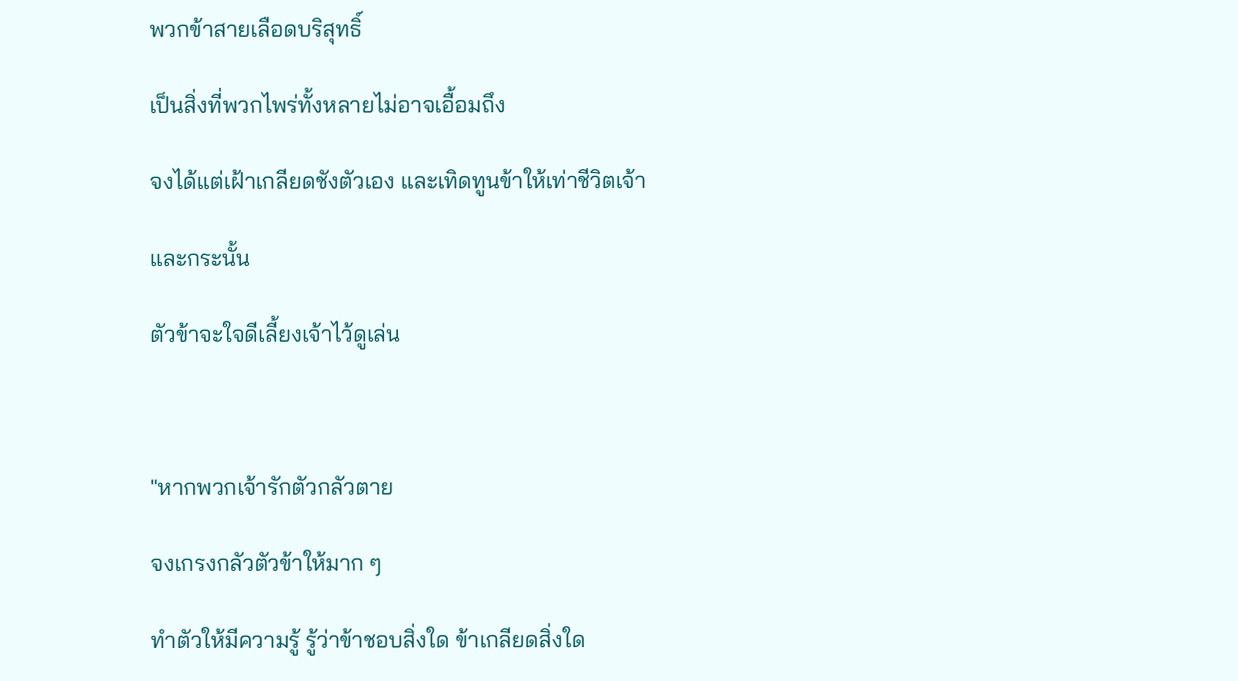พวกข้าสายเลือดบริสุทธิ์

เป็นสิ่งที่พวกไพร่ทั้งหลายไม่อาจเอื้อมถึง

จงได้แต่เฝ้าเกลียดชังตัวเอง และเทิดทูนข้าให้เท่าชีวิตเจ้า

และกระนั้น

ตัวข้าจะใจดีเลี้ยงเจ้าไว้ดูเล่น



"หากพวกเจ้ารักตัวกลัวตาย

จงเกรงกลัวตัวข้าให้มาก ๆ

ทำตัวให้มีความรู้ รู้ว่าข้าชอบสิ่งใด ข้าเกลียดสิ่งใด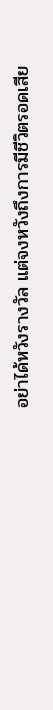อย่าได้หวังรางวัล แต่จงหวังถึงการมีชีวิตรอดเสีย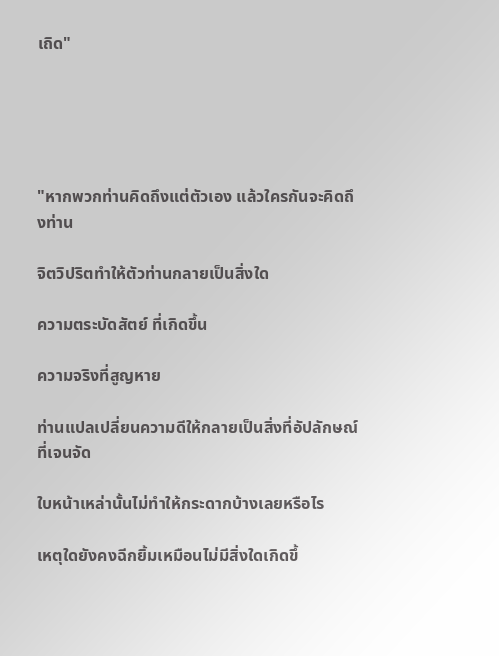เถิด"





"หากพวกท่านคิดถึงแต่ตัวเอง แล้วใครกันจะคิดถึงท่าน

จิตวิปริตทำให้ตัวท่านกลายเป็นสิ่งใด

ความตระบัดสัตย์ ที่เกิดขึ้น

ความจริงที่สูญหาย

ท่านแปลเปลี่ยนความดีให้กลายเป็นสิ่งที่อัปลักษณ์ที่เจนจัด

ใบหน้าเหล่านั้นไม่ทำให้กระดากบ้างเลยหรือไร

เหตุใดยังคงฉีกยิ้มเหมือนไม่มีสิ่งใดเกิดขึ้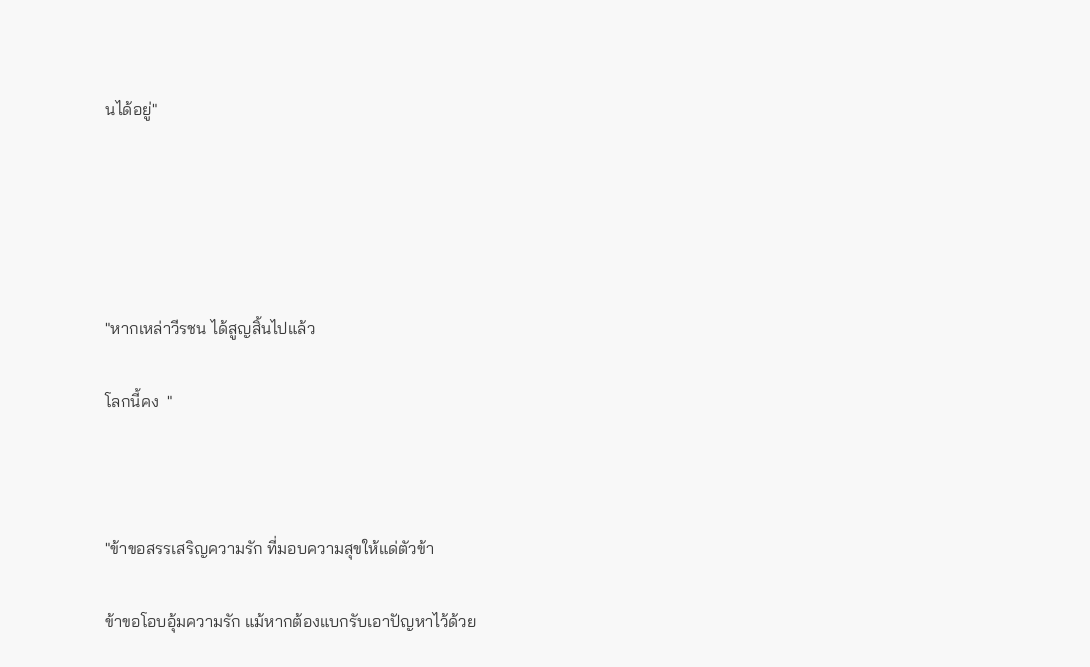นได้อยู่"





"หากเหล่าวีรชน ได้สูญสิ้นไปแล้ว

โลกนี้คง  "



"ข้าขอสรรเสริญความรัก ที่มอบความสุขให้แด่ตัวข้า

ข้าขอโอบอุ้มความรัก แม้หากต้องแบกรับเอาปัญหาไว้ด้วย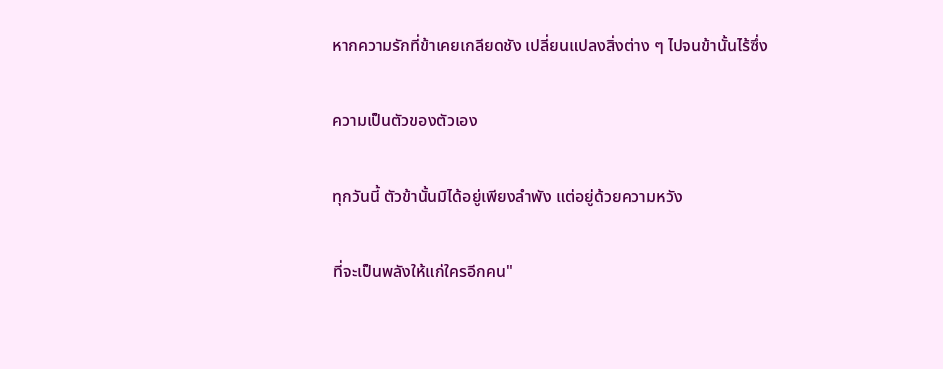หากความรักที่ข้าเคยเกลียดชัง เปลี่ยนแปลงสิ่งต่าง ๆ ไปจนข้านั้นไร้ซึ่ง

ความเป็นตัวของตัวเอง

ทุกวันนี้ ตัวข้านั้นมิได้อยู่เพียงลำพัง แต่อยู่ด้วยความหวัง

ที่จะเป็นพลังให้แก่ใครอีกคน"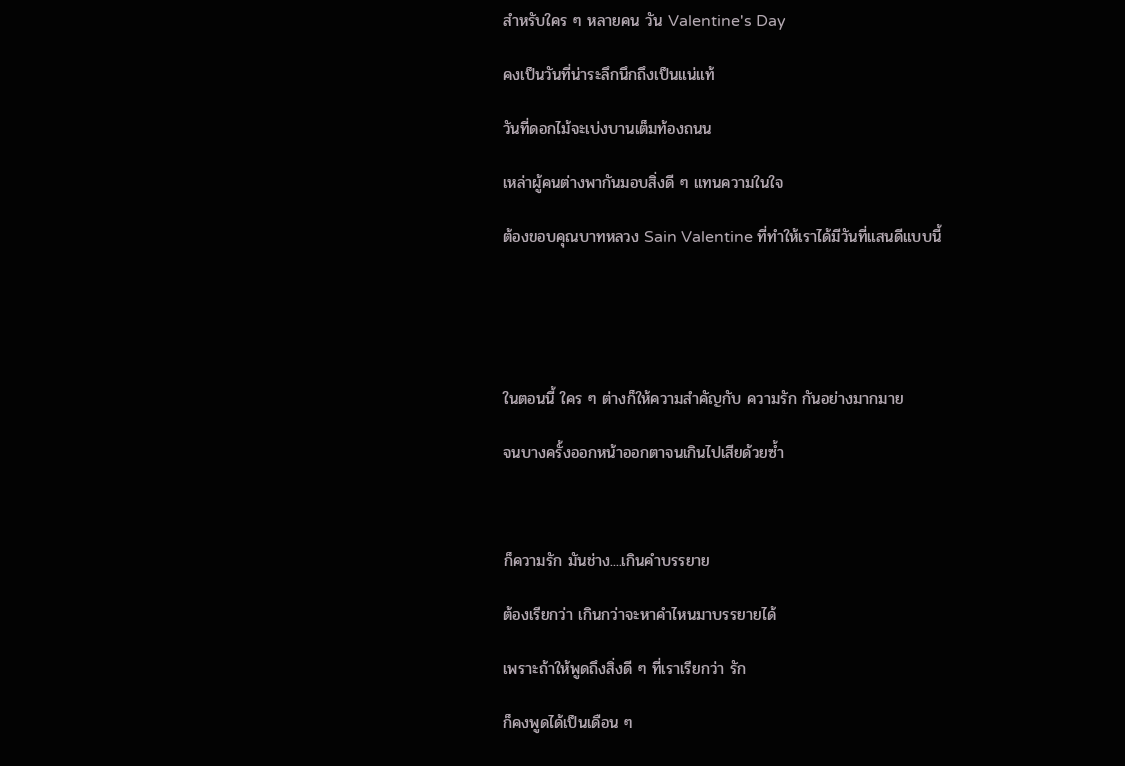สำหรับใคร ๆ หลายคน วัน Valentine's Day

คงเป็นวันที่น่าระลึกนึกถึงเป็นแน่แท้

วันที่ดอกไม้จะเบ่งบานเต็มท้องถนน

เหล่าผู้คนต่างพากันมอบสิ่งดี ๆ แทนความในใจ

ต้องขอบคุณบาทหลวง Sain Valentine ที่ทำให้เราได้มีวันที่แสนดีแบบนี้





ในตอนนี้ ใคร ๆ ต่างก็ให้ความสำคัญกับ ความรัก กันอย่างมากมาย

จนบางครั้งออกหน้าออกตาจนเกินไปเสียด้วยซ้ำ



ก็ความรัก มันช่าง....เกินคำบรรยาย

ต้องเรียกว่า เกินกว่าจะหาคำไหนมาบรรยายได้

เพราะถ้าให้พูดถึงสิ่งดี ๆ ที่เราเรียกว่า รัก

ก็คงพูดได้เป็นเดือน ๆ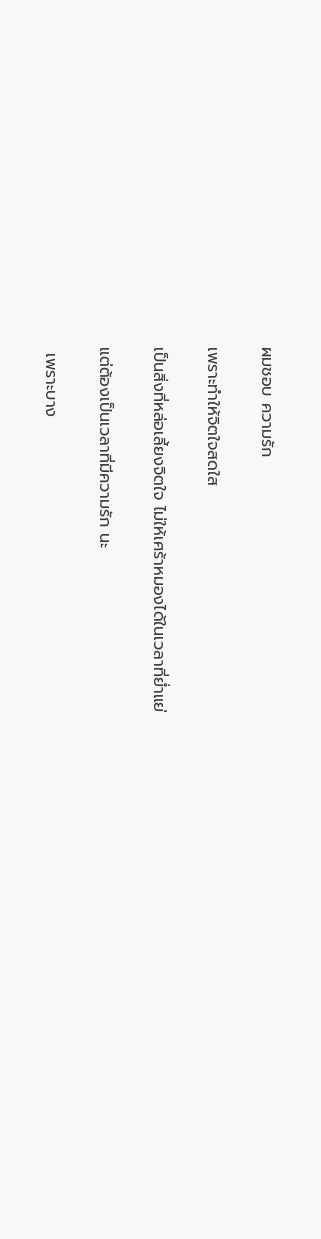ผมชอบ ความรัก

เพราะทำให้จิตใจสดใส

เป็นสิ่งที่หล่อเลี้ยงจิตใจ ไม่ให้เศร้าหมองได้ในเวลาที่ย่ำแย่

แต่ต้องเป็นเวลาที่มีความรัก นะ

 เพราะบาง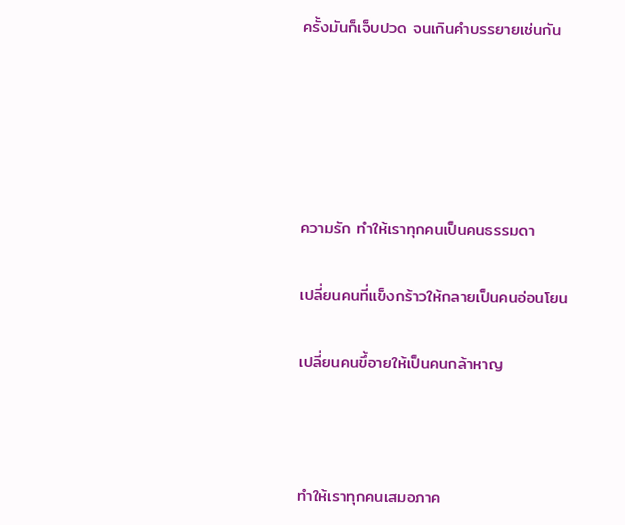ครั้งมันก็เจ็บปวด จนเกินคำบรรยายเช่นกัน





ความรัก ทำให้เราทุกคนเป็นคนธรรมดา

เปลี่ยนคนที่แข็งกร้าวให้กลายเป็นคนอ่อนโยน

เปลี่ยนคนขึ้อายให้เป็นคนกล้าหาญ



ทำให้เราทุกคนเสมอภาค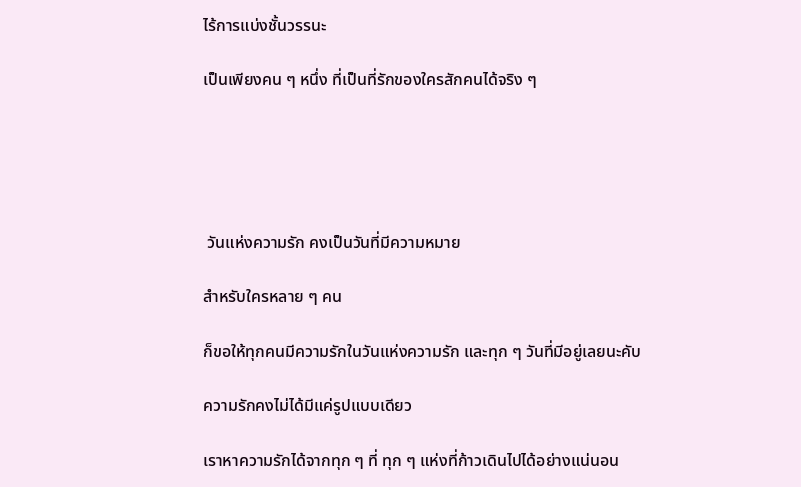ไร้การแบ่งชั้นวรรนะ

เป็นเพียงคน ๆ หนึ่ง ที่เป็นที่รักของใครสักคนได้จริง ๆ





 วันแห่งความรัก คงเป็นวันที่มีความหมาย

สำหรับใครหลาย ๆ คน

ก็ขอให้ทุกคนมีความรักในวันแห่งความรัก และทุก ๆ วันที่มีอยู่เลยนะคับ

ความรักคงไม่ได้มีแค่รูปแบบเดียว

เราหาความรักได้จากทุก ๆ ที่ ทุก ๆ แห่งที่ก้าวเดินไปได้อย่างแน่นอน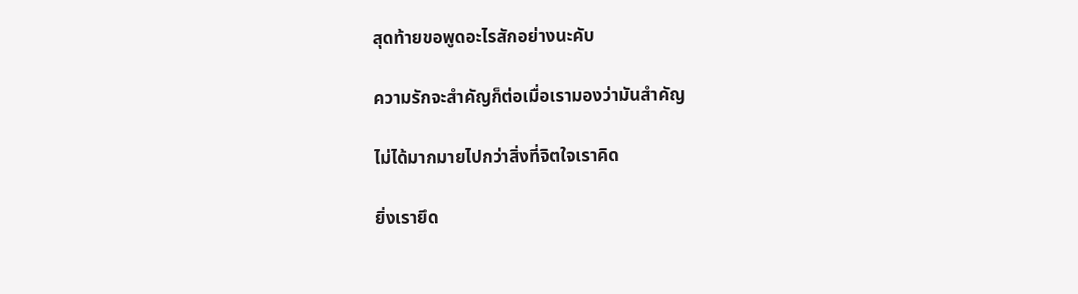สุดท้ายขอพูดอะไรสักอย่างนะคับ

ความรักจะสำคัญก็ต่อเมื่อเรามองว่ามันสำคัญ

ไม่ได้มากมายไปกว่าสิ่งที่จิตใจเราคิด

ยิ่งเรายึด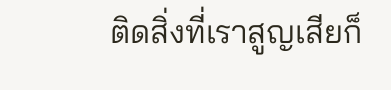ติดสิ่งที่เราสูญเสียก็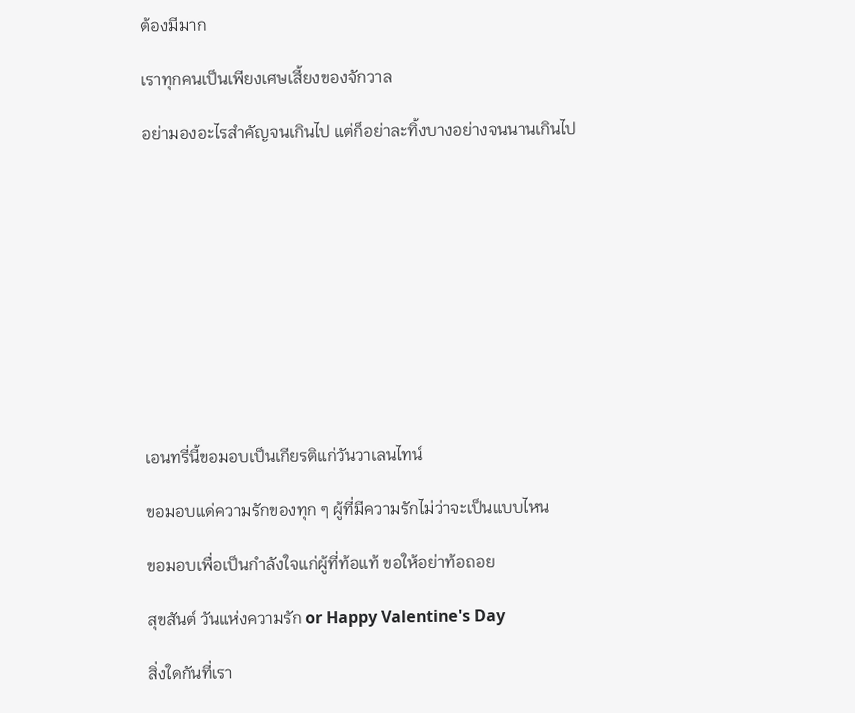ต้องมีมาก

เราทุกคนเป็นเพียงเศษเสี้ยงของจักวาล

อย่ามองอะไรสำคัญจนเกินไป แต่ก็อย่าละทิ้งบางอย่างจนนานเกินไป











เอนทรี่นี้ขอมอบเป็นเกียรติแก่วันวาเลนไทน์

ขอมอบแด่ความรักของทุก ๆ ผู้ที่มีความรักไม่ว่าจะเป็นแบบไหน

ขอมอบเพื่อเป็นกำลังใจแก่ผู้ที่ท้อแท้ ขอให้อย่าท้อถอย

สุขสันต์ วันแห่งความรัก or Happy Valentine's Day

สิ่งใดกันที่เรา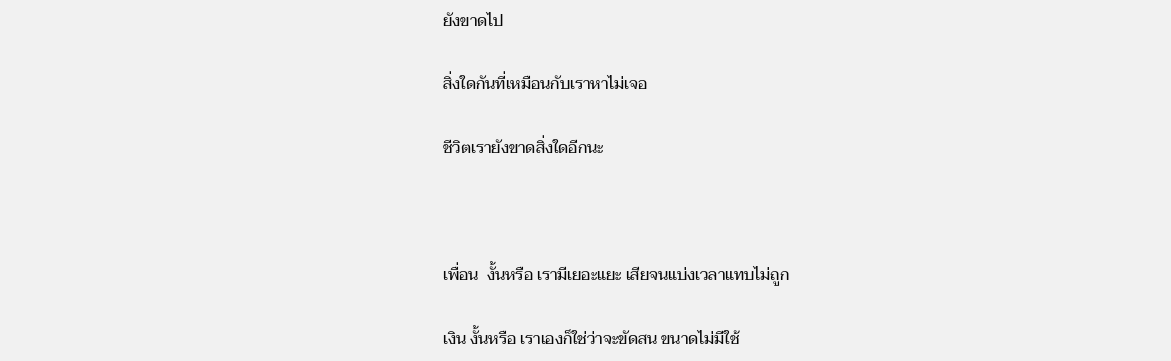ยังขาดไป

สิ่งใดกันที่เหมือนกับเราหาไม่เจอ

ชีวิตเรายังขาดสิ่งใดอีกนะ



เพื่อน  งั้นหรือ เรามีเยอะแยะ เสียจนแบ่งเวลาแทบไม่ถูก

เงิน งั้นหรือ เราเองก็ใช่ว่าจะขัดสน ขนาดไม่มีใช้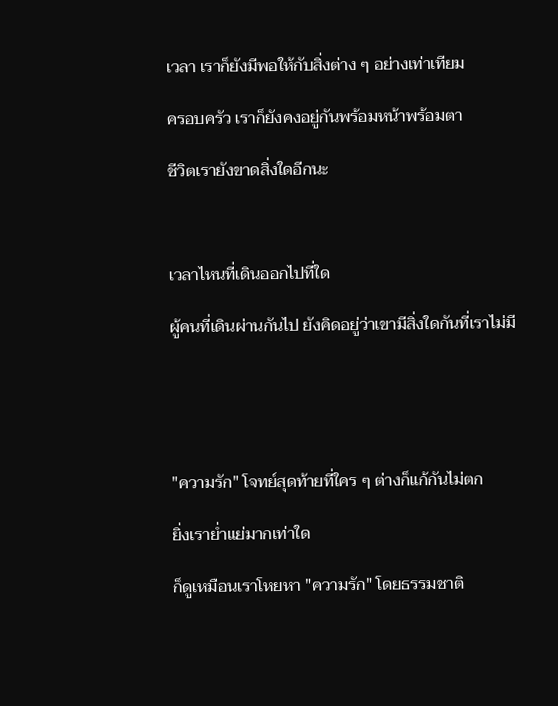เวลา เราก็ยังมีพอให้กับสิ่งต่าง ๆ อย่างเท่าเทียม

ครอบครัว เราก็ยังคงอยู่กันพร้อมหน้าพร้อมตา

ชีวิตเรายังขาดสิ่งใดอีกนะ



เวลาไหนที่เดินออกไปที่ใด

ผู้คนที่เดินผ่านกันไป ยังคิดอยู่ว่าเขามีสิ่งใดกันที่เราไม่มี





"ความรัก" โจทย์สุดท้ายที่ใคร ๆ ต่างก็แก้กันไม่ตก

ยิ่งเราย่ำแย่มากเท่าใด

ก็ดูเหมือนเราโหยหา "ความรัก" โดยธรรมชาติ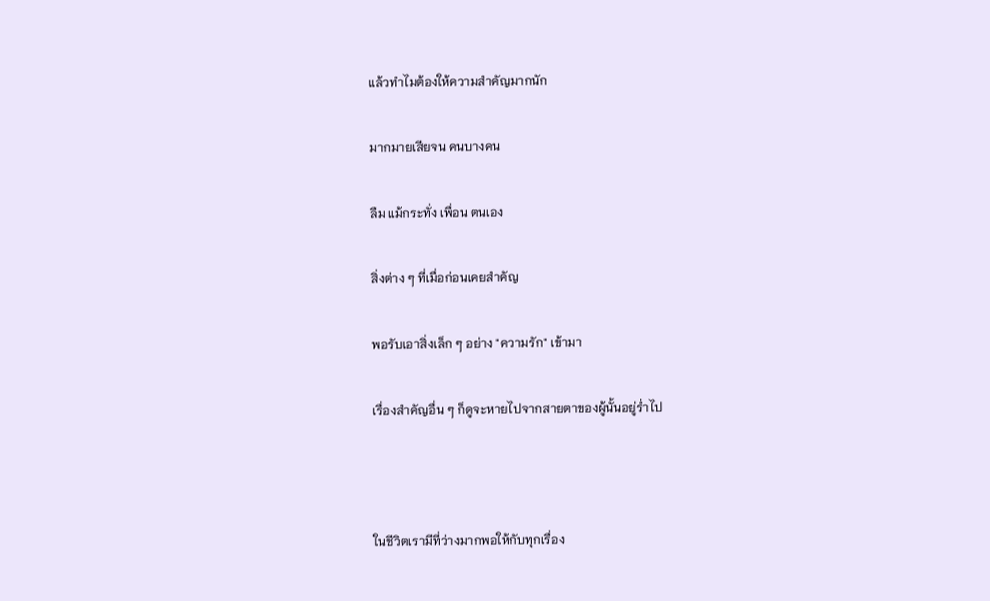แล้วทำไมต้องให้ความสำคัญมากนัก

มากมายเสียจน คนบางคน

ลืม แม้กระทั่ง เพื่อน ตนเอง

สิ่งต่าง ๆ ที่เมื่อก่อนเคยสำคัญ

พอรับเอาสิ่งเล็ก ๆ อย่าง "ความรัก" เข้ามา

เรื่องสำคัญอื่น ๆ ก็ดูจะหายไปจากสายตาของผู้นั้นอยู่ร่ำไป



ในชีวิตเรามีที่ว่างมากพอให้กับทุกเรื่อง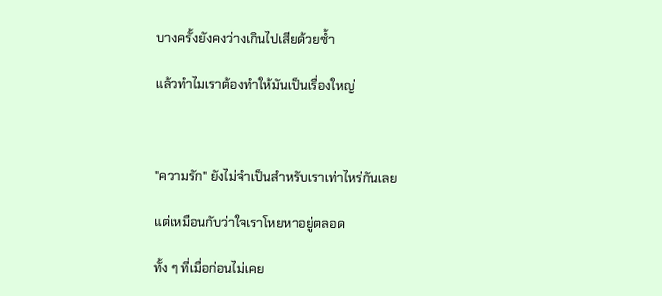บางครั้งยังคงว่างเกินไปเสียด้วยซ้ำ

แล้วทำไมเราต้องทำให้มันเป็นเรื่องใหญ่



"ความรัก" ยังไม่จำเป็นสำหรับเราเท่าไหร่กันเลย

แต่เหมือนกับว่าใจเราโหยหาอยู่ตลอด

ทั้ง ๆ ที่เมื่อก่อนไม่เคย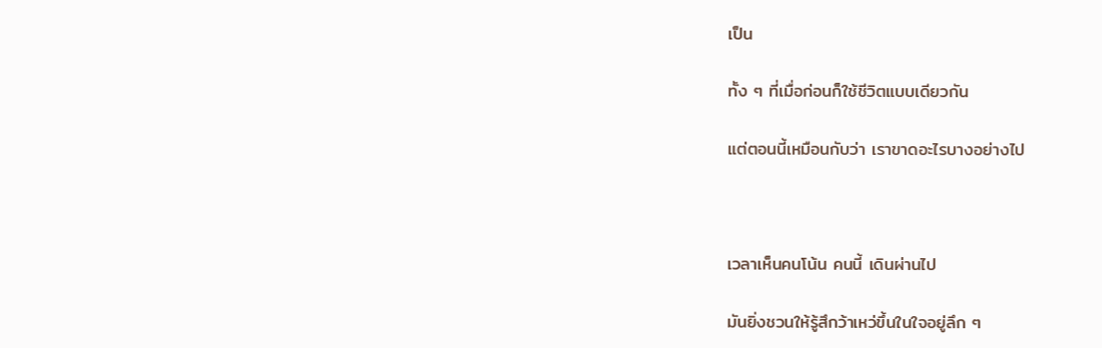เป็น

ทั้ง ๆ ที่เมื่อก่อนก็ใช้ชีวิตแบบเดียวกัน

แต่ตอนนี้เหมือนกับว่า เราขาดอะไรบางอย่างไป



เวลาเห็นคนโน้น คนนี้ เดินผ่านไป

มันยิ่งชวนให้รู้สึกว้าเหว่ขึ้นในใจอยู่ลึก ๆ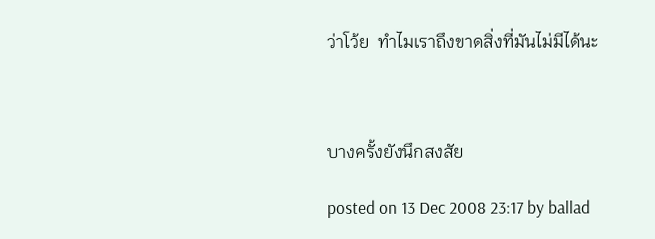ว่าโว้ย  ทำไมเราถึงขาดสิ่งที่มันไม่มีได้นะ



บางครั้งยังนึกสงสัย

posted on 13 Dec 2008 23:17 by ballad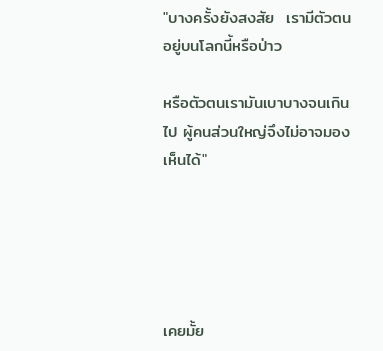"บางครั้งยังสงสัย  เรามีตัวตนอยู่บนโลกนี้หรือป่าว

หรือตัวตนเรามันเบาบางจนเกินไป ผู้คนส่วนใหญ่จึงไม่อาจมองเห็นได้"





เคยมั้ย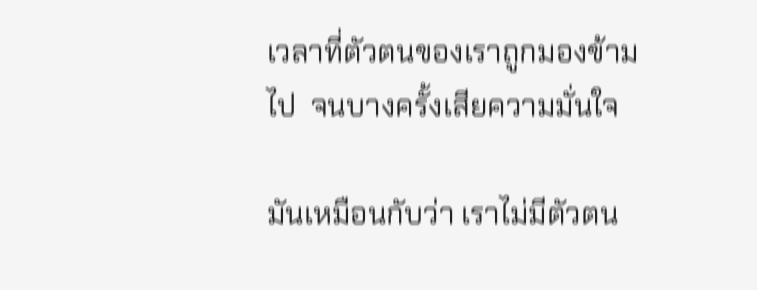เวลาที่ตัวตนของเราถูกมองข้ามไป  จนบางครั้งเสียความมั่นใจ

มันเหมือนกับว่า เราไม่มีตัวตน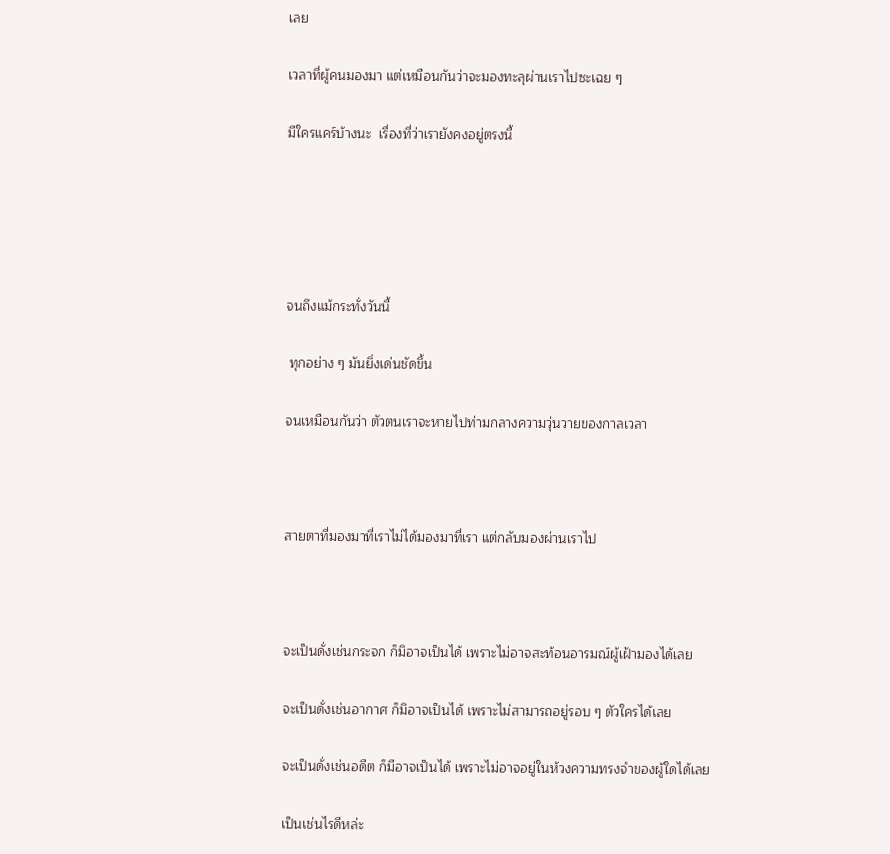เลย

เวลาที่ผู้คนมองมา แต่เหมือนกันว่าจะมองทะลุผ่านเราไปซะเฉย ๆ

มีใครแคร์บ้างนะ  เรื่องที่ว่าเรายังคงอยู่ตรงนี้





จนถึงแม้กระทั่งวันนี้

 ทุกอย่าง ๆ มันยิ่งเด่นชัดขึ้น

จนเหมือนกันว่า ตัวตนเราจะหายไปท่ามกลางความวุ่นวายของกาลเวลา



สายตาที่มองมาที่เราไม่ได้มองมาที่เรา แต่กลับมองผ่านเราไป



จะเป็นดั่งเช่นกระจก ก็มิอาจเป็นได้ เพราะไม่อาจสะท้อนอารมณ์ผู้เฝ้ามองได้เลย

จะเป็นดั่งเช่นอากาศ ก็มิอาจเป็นได้ เพราะไม่สามารถอยู่รอบ ๆ ตัวใครได้เลย

จะเป็นดั่งเช่นอดีต ก็มีอาจเป็นได้ เพราะไม่อาจอยู่ในห้วงความทรงจำของผู้ใดได้เลย

เป็นเช่นไรดีหล่ะ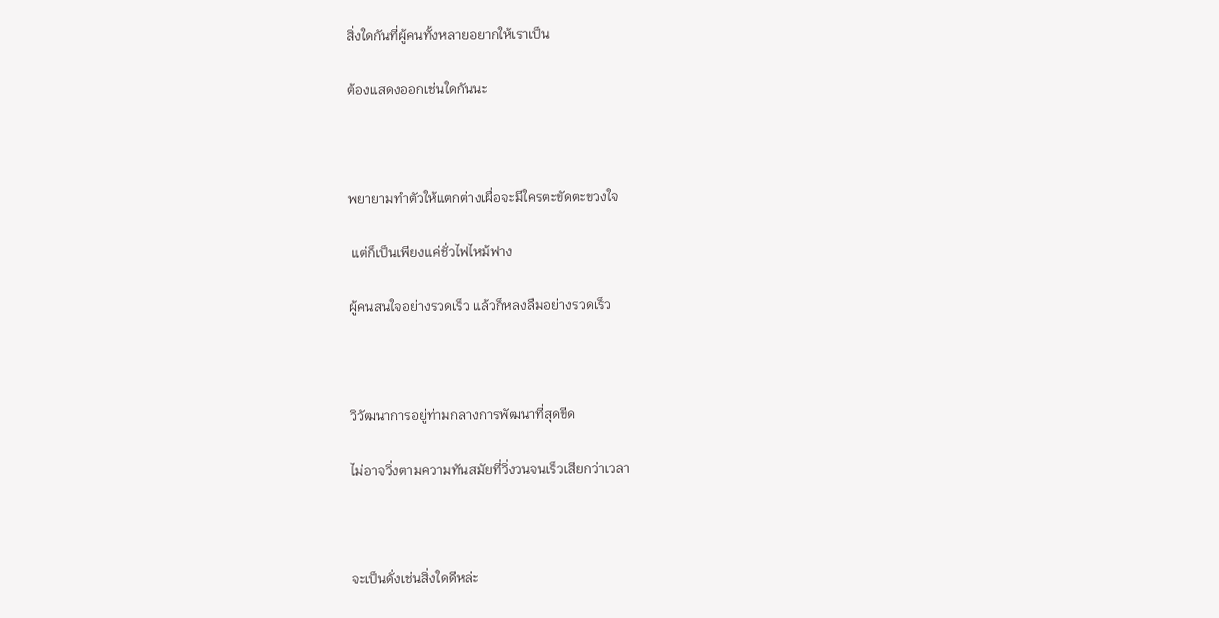สิ่งใดกันที่ผู้คนทั้งหลายอยากให้เราเป็น

ต้องแสดงออกเช่นใดกันนะ



พยายามทำตัวให้แตกต่างเผื่อจะมีใครตะขัดตะขวงใจ

 แต่ก็เป็นเพียงแค่ชั่วไฟไหม้ฟาง

ผู้คนสนใจอย่างรวดเร็ว แล้วก็หลงลืมอย่างรวดเร็ว



วิวัฒนาการอยู่ท่ามกลางการพัฒนาที่สุดขีด

ไม่อาจวิ่งตามความทันสมัยที่วิ่งวนจนเร็วเสียกว่าเวลา



จะเป็นดั่งเช่นสิ่งใดดีหล่ะ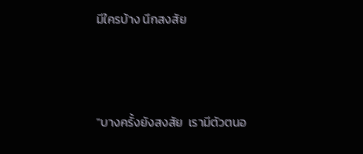มีใครบ้าง นึกสงสัย



"บางครั้งยังสงสัย  เรามีตัวตนอ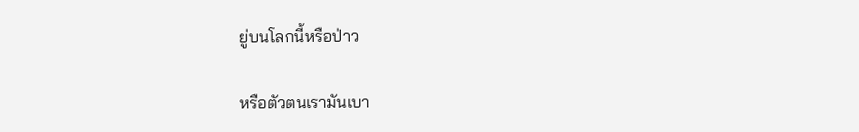ยู่บนโลกนี้หรือป่าว

หรือตัวตนเรามันเบา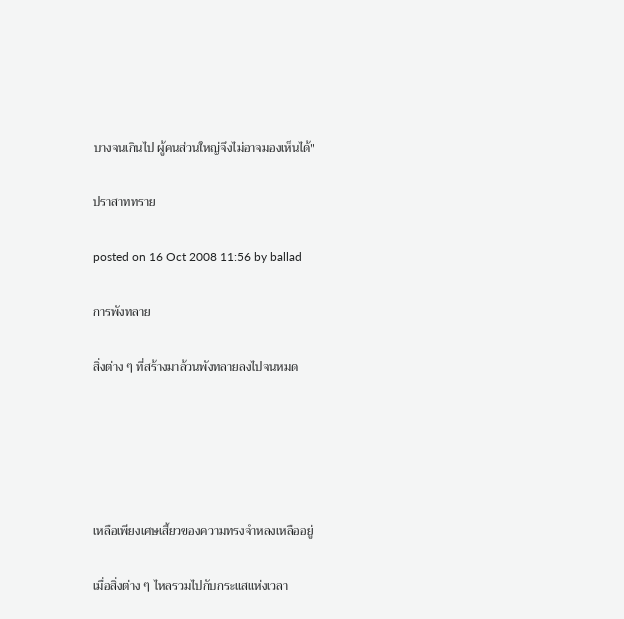บางจนเกินไป ผู้คนส่วนใหญ่จึงไม่อาจมองเห็นได้"

ปราสาททราย

posted on 16 Oct 2008 11:56 by ballad

การพังทลาย

สิ่งต่าง ๆ ที่สร้างมาล้วนพังทลายลงไปจนหมด





เหลือเพียงเศษเสี้ยวของความทรงจำหลงเหลืออยู่

เมื่อสิ่งต่าง ๆ ไหลรวมไปกับกระแสแห่งเวลา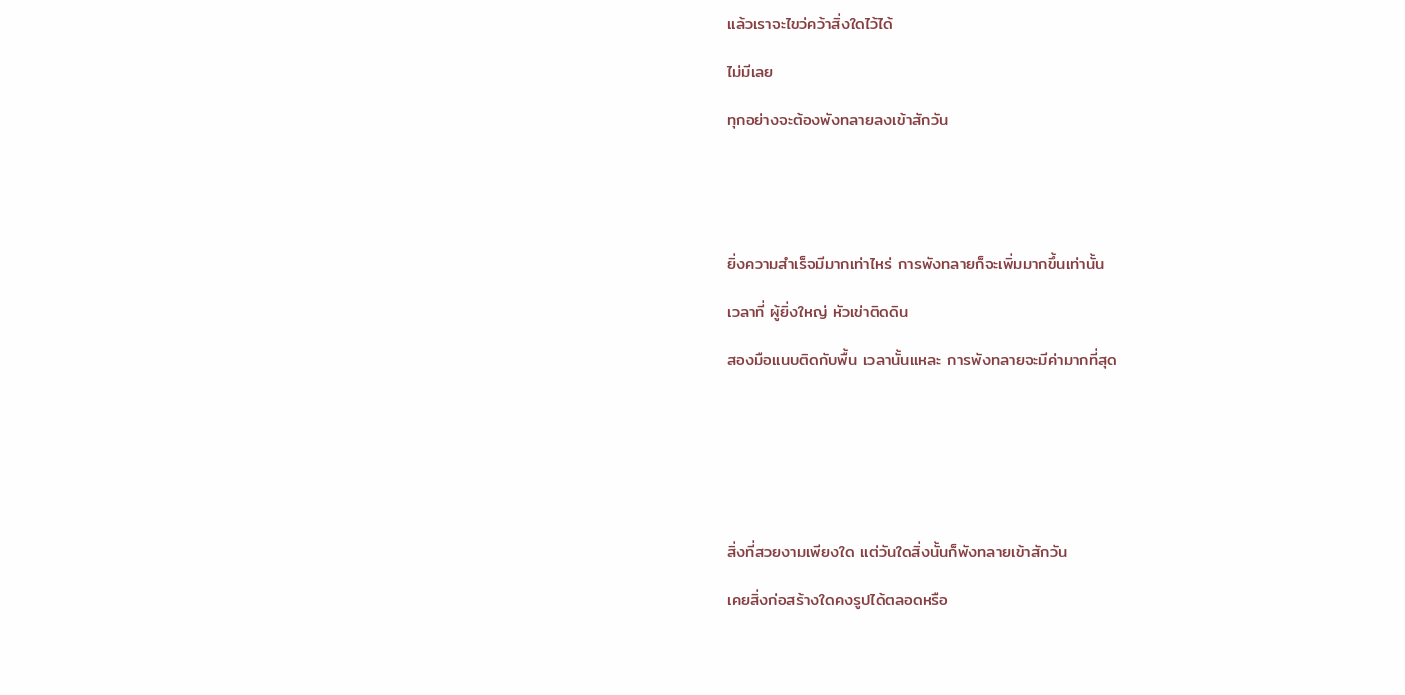แล้วเราจะไขว่คว้าสิ่งใดไว้ได้

ไม่มีเลย

ทุกอย่างจะต้องพังทลายลงเข้าสักวัน





ยิ่งความสำเร็จมีมากเท่าไหร่ การพังทลายก็จะเพิ่มมากขึ้นเท่านั้น

เวลาที่ ผู้ยิ่งใหญ่ หัวเข่าติดดิน

สองมือแนบติดกับพื้น เวลานั้นแหละ การพังทลายจะมีค่ามากที่สุด







สิ่งที่สวยงามเพียงใด แต่วันใดสิ่งนั้นก็พังทลายเข้าสักวัน

เคยสิ่งก่อสร้างใดคงรูปได้ตลอดหรือ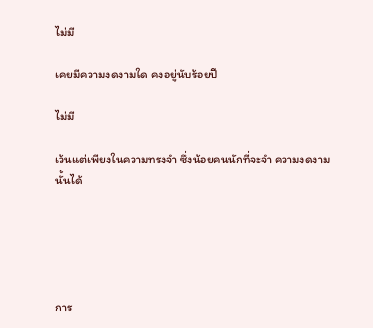ไม่มี

เคยมีความงดงามใด คงอยู่นับร้อยปี

ไม่มี

เว้นแต่เพียงในความทรงจำ ซึ่งน้อยคนนักที่จะจำ ความงดงาม นั้นได้





การ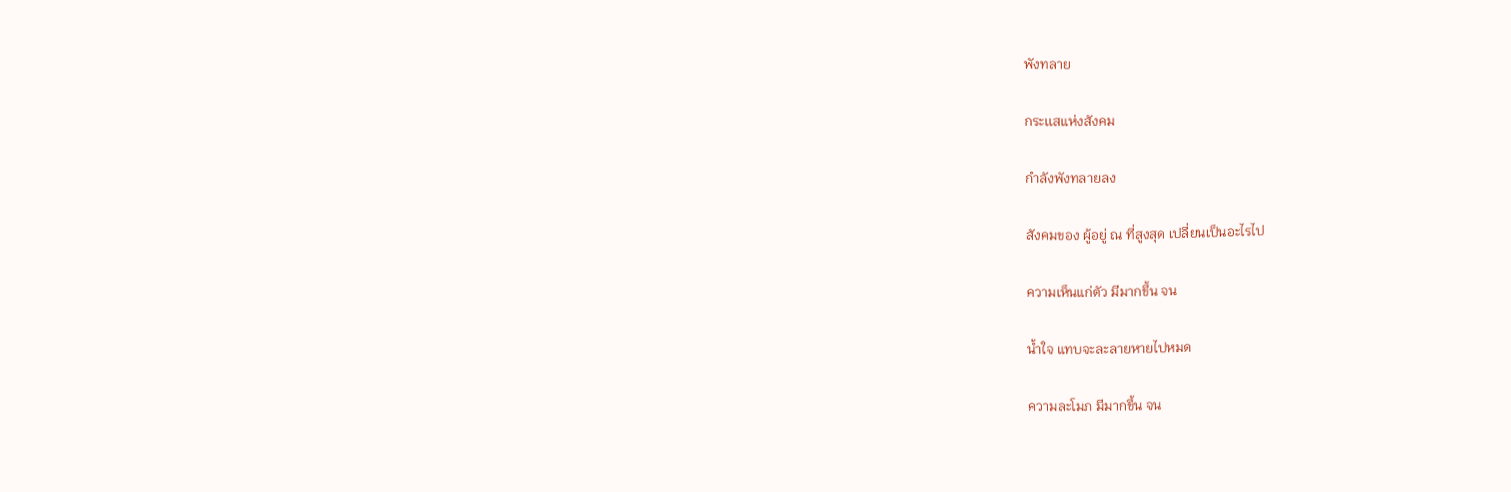พังทลาย

กระเเสแห่งสังคม

กำลังพังทลายลง

สังคมของ ผู้อยู่ ณ ที่สูงสุด เปลี่ยนเป็นอะไรไป

ความเห็นแก่ตัว มีมากขึ้น จน

น้ำใจ แทบจะละลายหายไปหมด

ความละโมภ มีมากขึ้น จน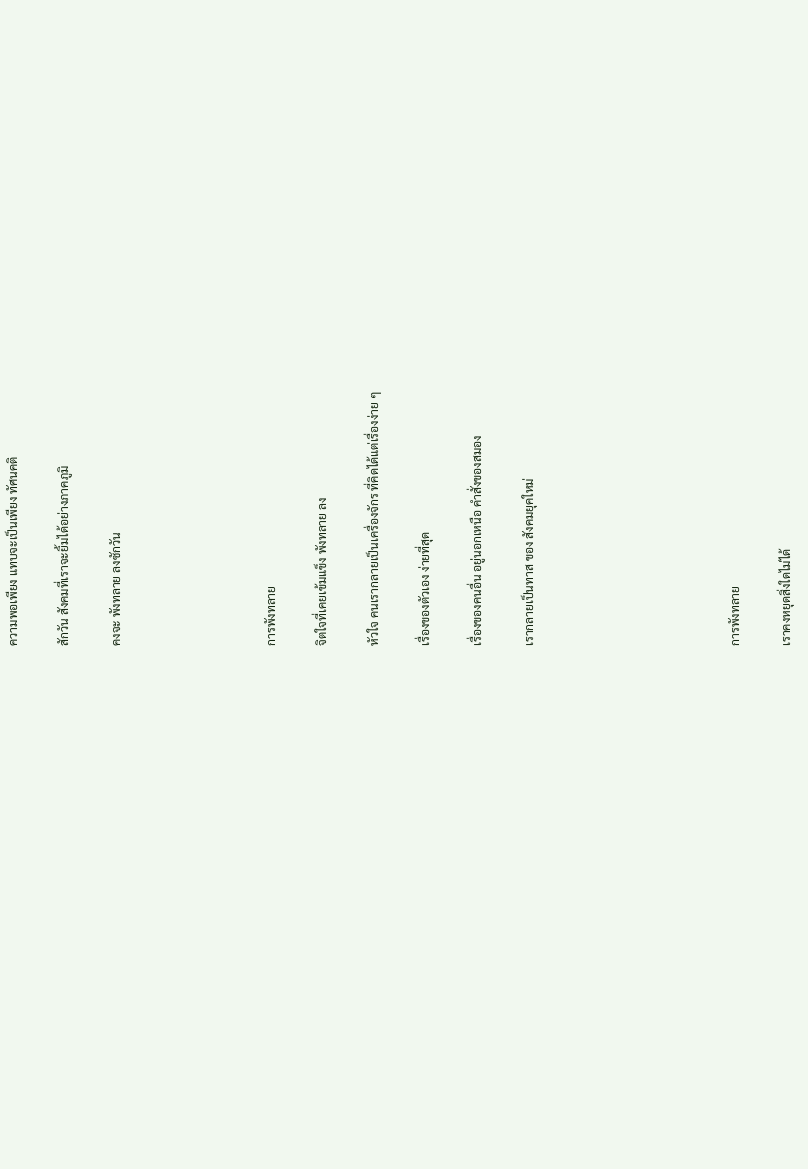ความพอเพียง แทบจะเป็นเพียง ทัศนคติ

สักวัน สังคมที่เราจะยิ้มได้อย่างภาคภูมิ

คงจะ พังทลาย ลงซักวัน





การพังทลาย

จิตใจที่เคยเข้มแข็ง พังทลาย ลง

หัวใจ คนเรากลายเป็นเครื่องจักร ที่คิดได้แต่เรื่องง่าย ๆ

เรื่องของตัวเอง ง่ายที่สุด

เรื่องของคนอื่น อยู่นอกเหนือ คำสั่งของสมอง

เรากลายเป็นทาส ของ สังคมยุคใหม่







การพังทลาย

เราคงหยุดสิ่งใดไม่ได้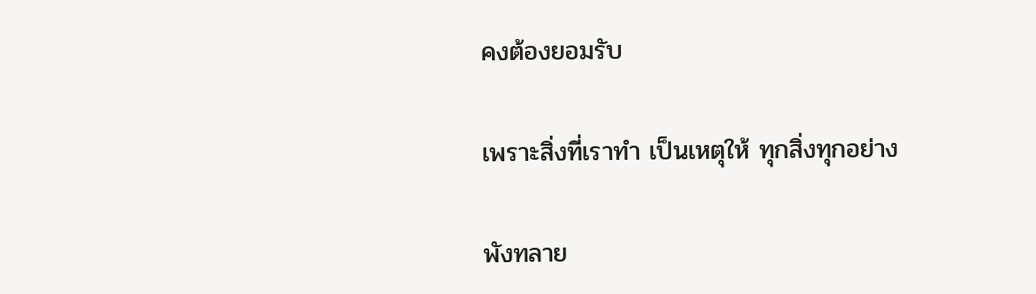คงต้องยอมรับ

เพราะสิ่งที่เราทำ เป็นเหตุให้ ทุกสิ่งทุกอย่าง

พังทลาย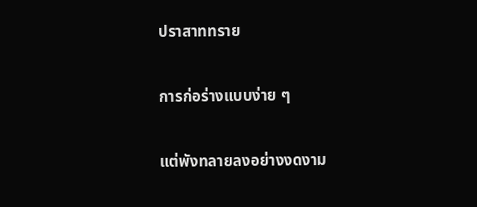ปราสาททราย

การก่อร่างแบบง่าย ๆ

แต่พังทลายลงอย่างงดงาม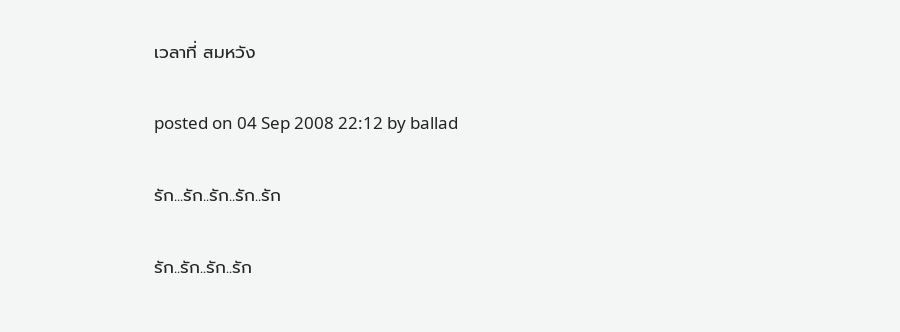เวลาที่ สมหวัง

posted on 04 Sep 2008 22:12 by ballad

รัก...รัก..รัก..รัก..รัก

รัก..รัก..รัก..รัก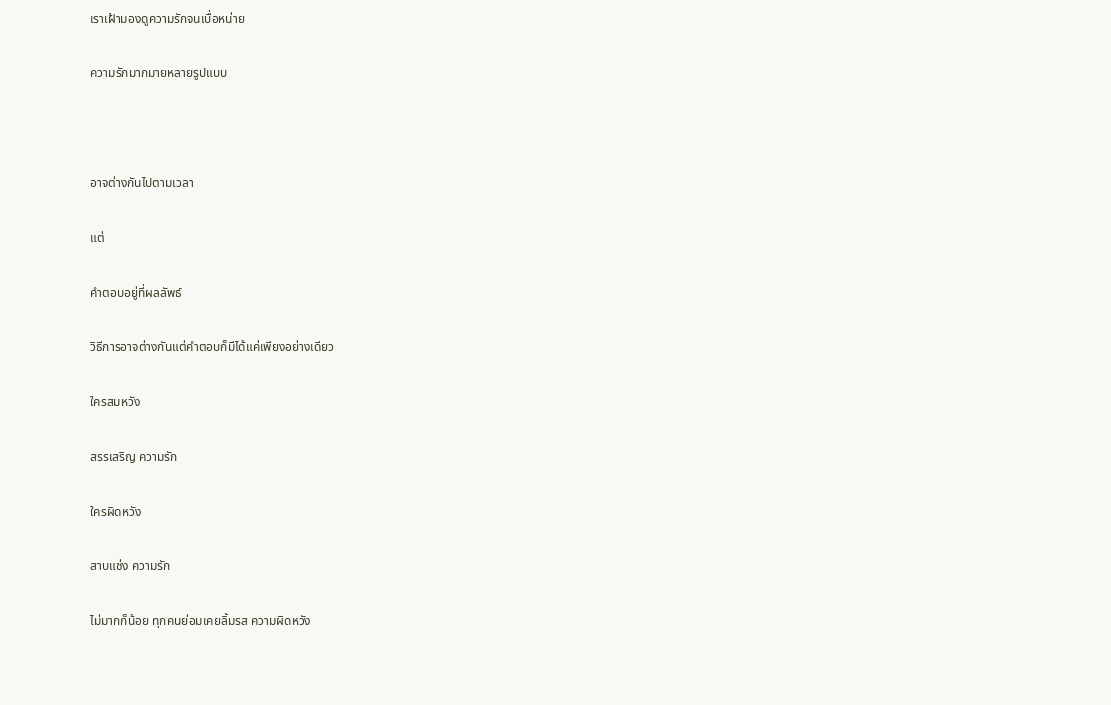เราเฝ้ามองดูความรักจนเบื่อหน่าย

ความรักมากมายหลายรูปแบบ



อาจต่างกันไปตามเวลา

แต่

คำตอบอยู่ที่ผลลัพธ์

วิธีการอาจต่างกันแต่คำตอบก็มีได้แค่เพียงอย่างเดียว

ใครสมหวัง

สรรเสริญ ความรัก

ใครผิดหวัง

สาบแช่ง ความรัก

ไม่มากก็น้อย ทุกคนย่อมเคยลิ้มรส ความผิดหวัง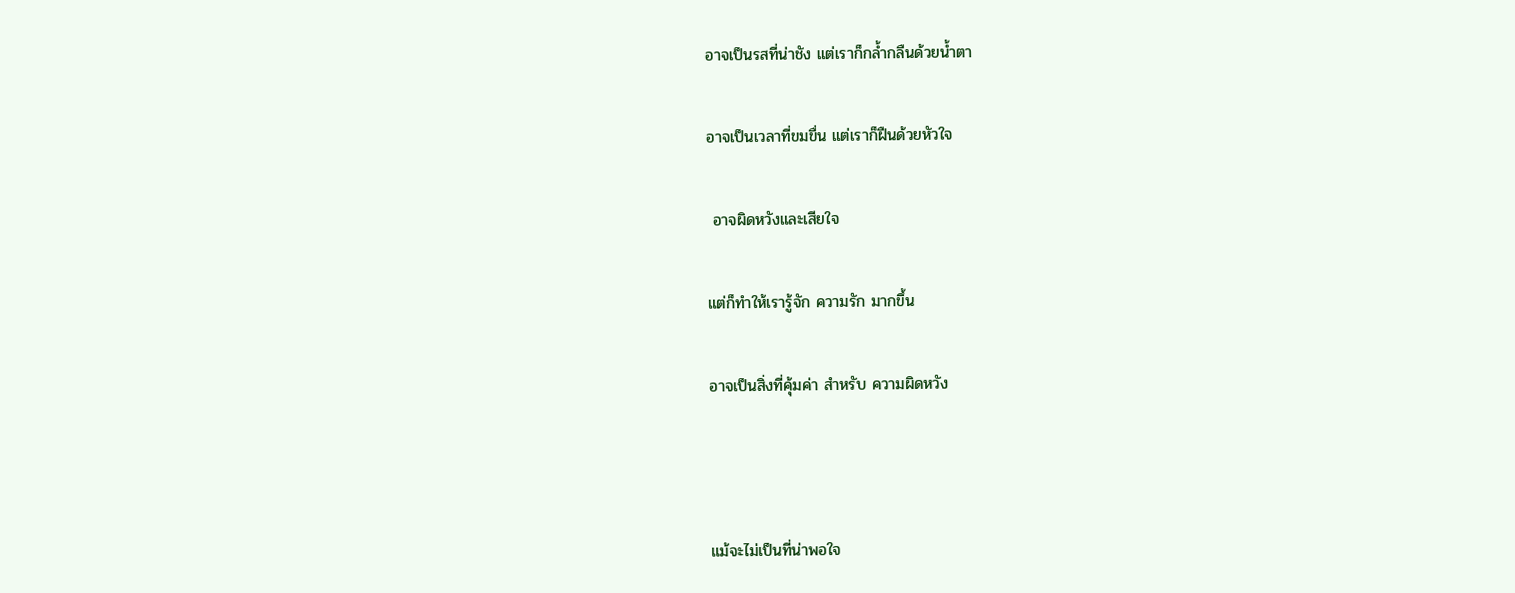อาจเป็นรสที่น่าชัง แต่เราก็กล้ำกลืนด้วยน้ำตา

อาจเป็นเวลาที่ขมขื่น แต่เราก็ฝืนด้วยหัวใจ

 อาจผิดหวังและเสียใจ

แต่ก็ทำให้เรารู้จัก ความรัก มากขึ้น

อาจเป็นสิ่งที่คุ้มค่า สำหรับ ความผิดหวัง



แม้จะไม่เป็นที่น่าพอใจ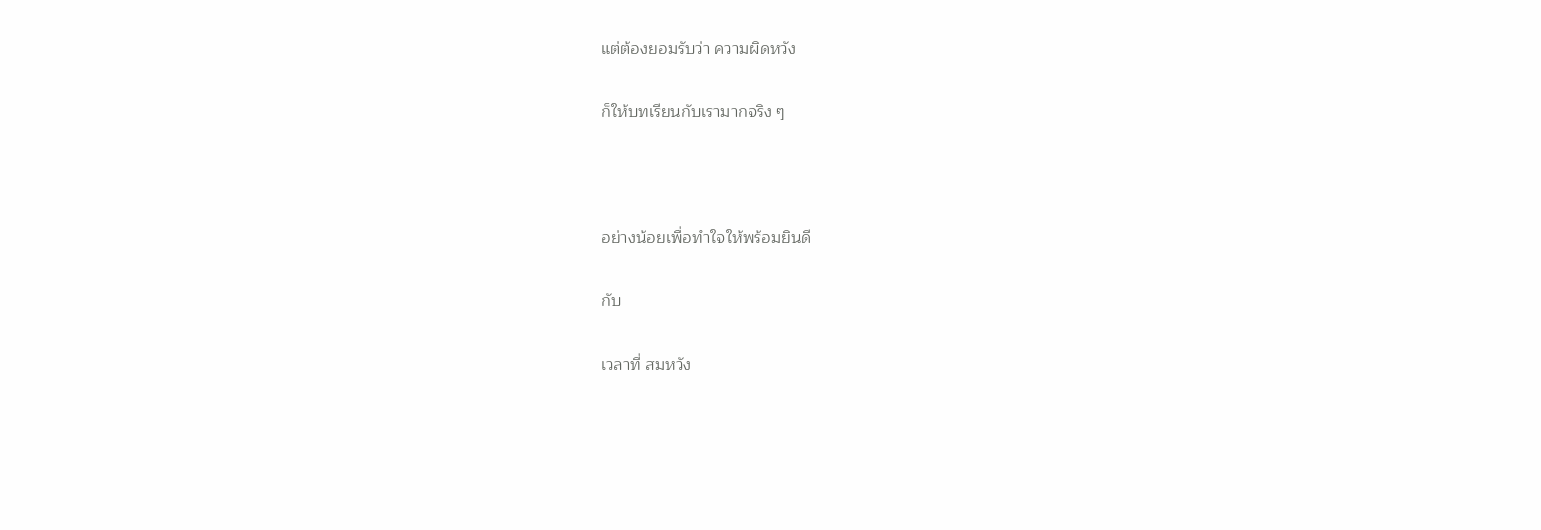แต่ต้องยอมรับว่า ความผิดหวัง

ก็ให้บทเรียนกับเรามากจริง ๆ



อย่างน้อยเพื่อทำใจให้พร้อมยินดี

กับ

เวลาที่ สมหวัง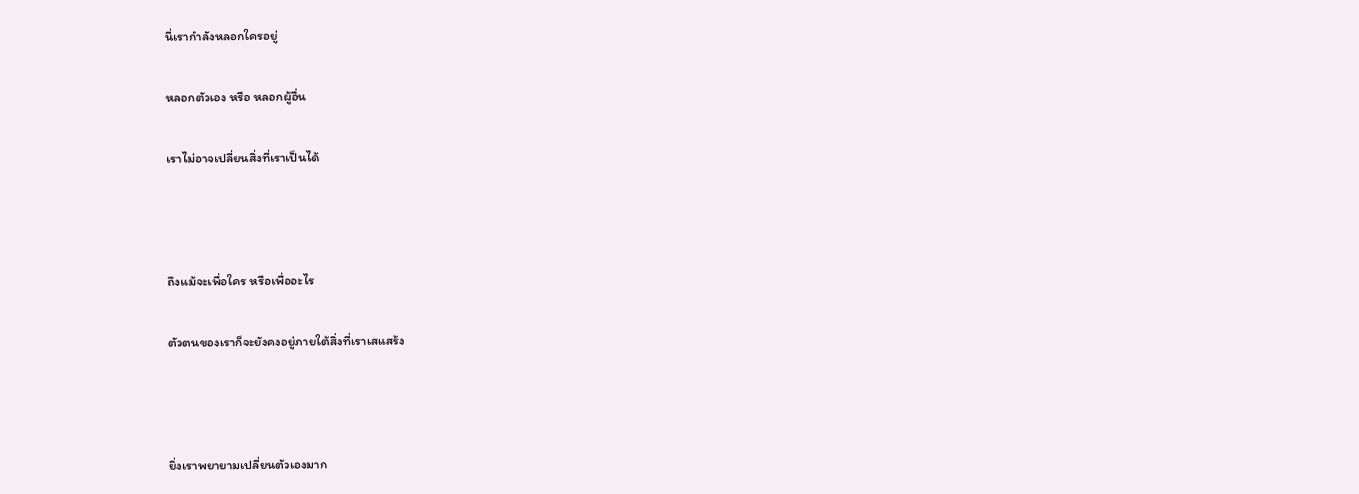นี่เรากำลังหลอกใครอยู่

หลอกตัวเอง หรือ หลอกผู้อื่น

เราไม่อาจเปลี่ยนสิ่งที่เราเป็นได้



ถึงแม้จะเพื่อใคร หรือเพื่ออะไร

ตัวตนของเราก็จะยังคงอยู่ภายใต้สิ่งที่เราเสแสร้ง



ยิ่งเราพยายามเปลี่ยนตัวเองมาก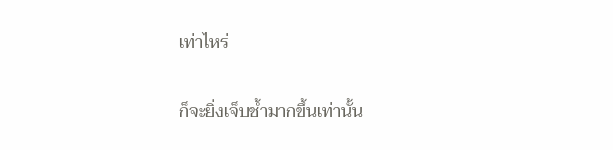เท่าไหร่

ก็จะยิ่งเจ็บช้ำมากขึ้นเท่านั้น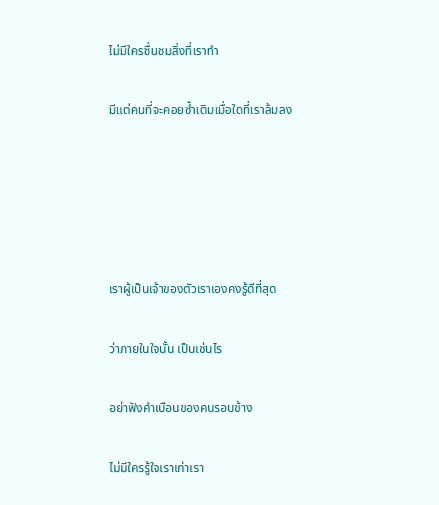ไม่มีใครชื่นชมสิ่งที่เราทำ

มีแต่คนที่จะคอยซ้ำเติมเมื่อใดที่เราล้มลง





เราผู้เป็นเจ้าของตัวเราเองคงรู้ดีที่สุด

ว่าภายในใจนั้น เป็นเช่นไร

อย่าฟังคำเบือนของคนรอบข้าง

ไม่มีใครรู้ใจเราเท่าเรา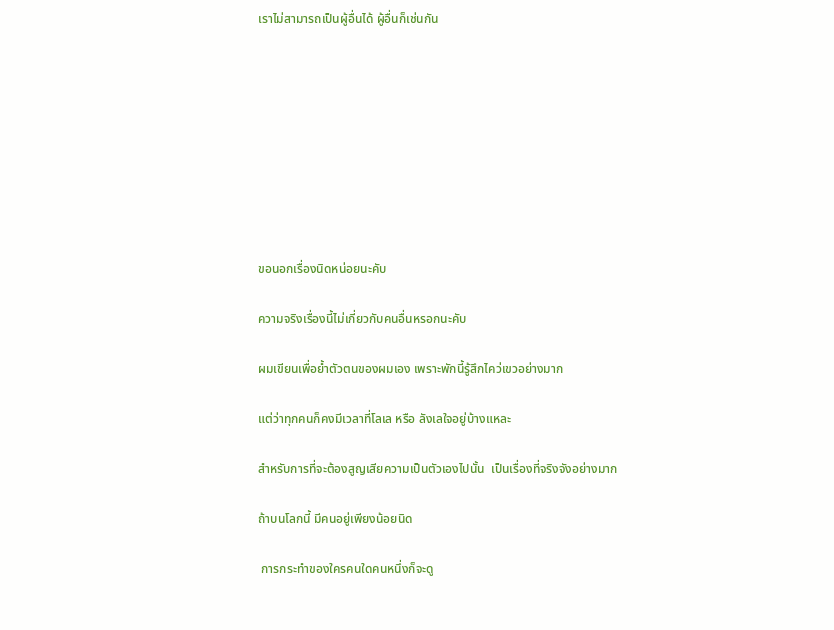เราไม่สามารถเป็นผู้อื่นได้ ผู้อื่นก็เช่นกัน









ขอนอกเรื่องนิดหน่อยนะคับ

ความจริงเรื่องนี้ไม่เกี่ยวกับคนอื่นหรอกนะคับ

ผมเขียนเพื่อย้ำตัวตนของผมเอง เพราะพักนี้รู้สึกไคว่เขวอย่างมาก

แต่ว่าทุกคนก็คงมีเวลาที่โลเล หรือ ลังเลใจอยู่บ้างแหละ

สำหรับการที่จะต้องสูญเสียความเป็นตัวเองไปนั้น  เป็นเรื่องที่จริงจังอย่างมาก

ถ้าบนโลกนี้ มีคนอยู่เพียงน้อยนิด

 การกระทำของใครคนใดคนหนึ่งก็จะดู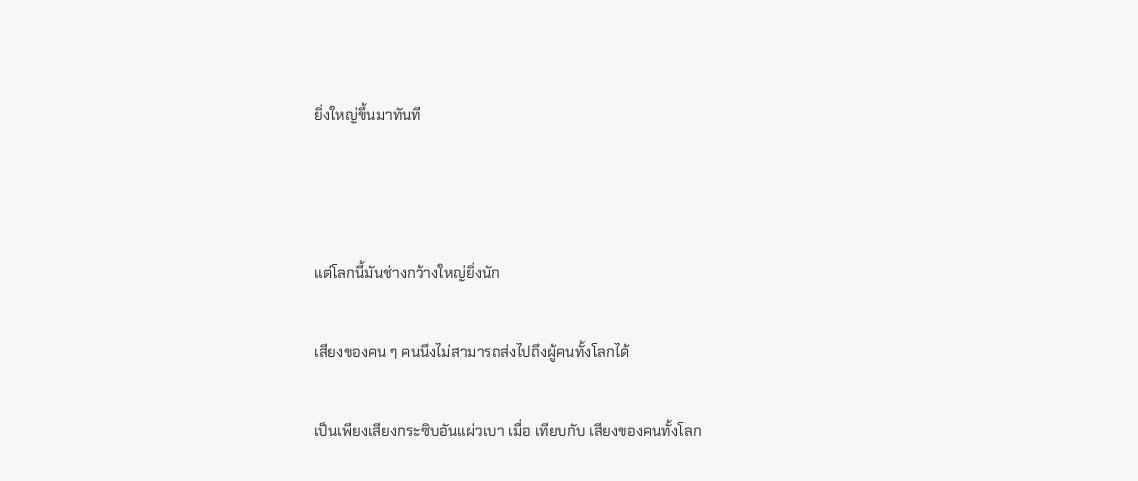ยิ่งใหญ่ขึ้นมาทันที



แต่โลกนี้มันช่างกว้างใหญ่ยิ่งนัก

เสียงของคน ๆ คนนึงไม่สามารถส่งไปถึงผู้คนทั้งโลกได้

เป็นเพียงเสียงกระซิบอันแผ่วเบา เมื่อ เทียบกับ เสียงของคนทั้งโลก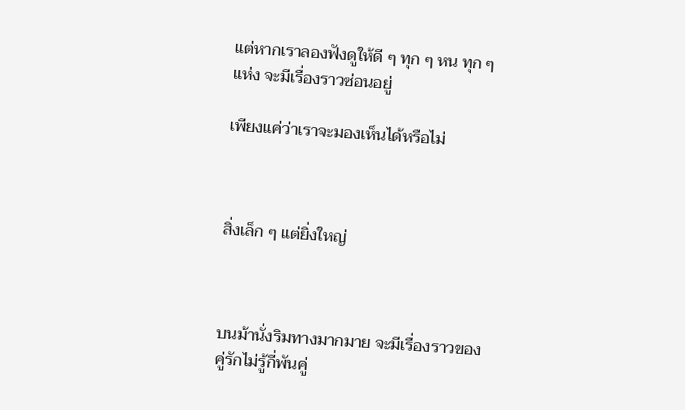แต่หากเราลองฟังดูให้ดี ๆ ทุก ๆ หน ทุก ๆ แห่ง จะมีเรื่องราวซ่อนอยู่

เพียงแค่ว่าเราจะมองเห็นได้หรือไม่



สิ่งเล็ก ๆ แต่ยิ่งใหญ่



บนม้านั่งริมทางมากมาย จะมีเรื่องราวของคู่รักไม่รู้กี่พันคู่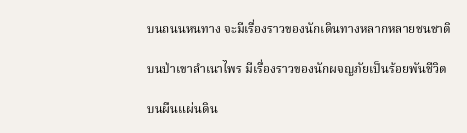บนถนนหนทาง จะมีเรื่องราวของนักเดินทางหลากหลายชนชาติ

บนป่าเขาลำเนาไพร มีเรื่องราวของนักผจญภัยเป็นร้อยพันชีวิต

บนผืนแผ่นดิน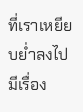ที่เราเหยียบย่ำลงไป มีเรื่อง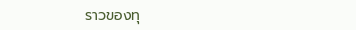ราวของทุ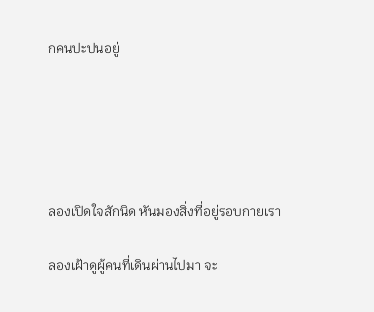กคนปะปนอยู่





ลองเปิดใจสักนิด หันมองสิ่งที่อยู่รอบกายเรา

ลองเฝ้าดูผู้คนที่เดินผ่านไปมา จะ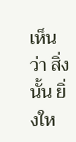เห็นว่า สิ่งนั้น ยิ่งให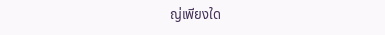ญ่เพียงใด